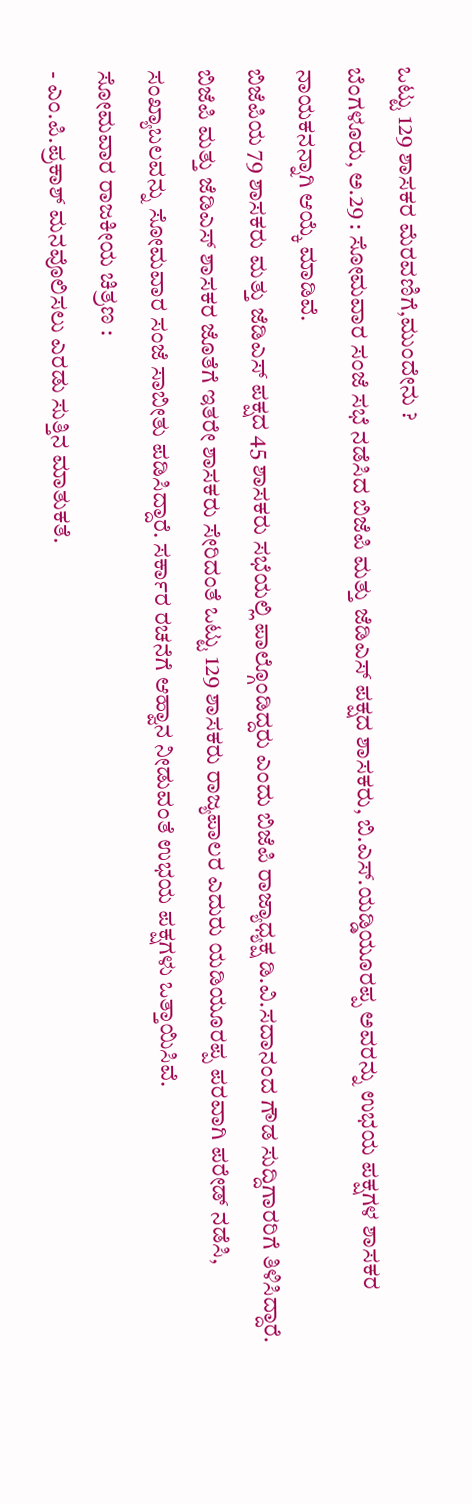ಒಟ್ಟು 129 ಶಾಸಕರ ಮೆರವಣಿಗೆ,ಮುಂದೇನು ?
ಬೆಂಗಳೂರು, ಅ.29 : ಸೋಮವಾರ ಸಂಜೆ ಸಭೆ ನಡೆಸಿದ ಬಿಜೆಪಿ ಮತ್ತು ಜೆಡಿಎಸ್ ಪಕ್ಷದ ಶಾಸಕರು, ಬಿ.ಎಸ್.ಯಡ್ಡಿಯೂರಪ್ಪ ಅವರನ್ನು ಉಭಯ ಪಕ್ಷಗಳ ಶಾಸಕರ ನಾಯಕನನ್ನಾಗಿ ಆಯ್ಕೆ ಮಾಡಿವೆ.
ಬಿಜೆಪಿಯ 79 ಶಾಸಕರು ಮತ್ತು ಜೆಡಿಎಸ್ ಪಕ್ಷದ 45 ಶಾಸಕರು ಸಭೆಯಲ್ಲಿ ಪಾಲ್ಗೊಂಡಿದ್ದರು ಎಂದು ಬಿಜೆಪಿ ರಾಜ್ಯಾಧ್ಯಕ್ಷ ಡಿ.ವಿ.ಸದಾನಂದ ಗೌಡ ಸುದ್ದಿಗಾರರಿಗೆ ತಿಳಿಸಿದ್ದಾರೆ. ಬಿಜೆಪಿ ಮತ್ತು ಜೆಡಿಎಸ್ ಶಾಸಕರ ಜೊತೆಗೆ ಇತರೇ ಶಾಸಕರು ಸೇರಿದಂತೆ ಒಟ್ಟು 129 ಶಾಸಕರು ರಾಜ್ಯಪಾಲರ ಎದುರು ಯಡಿಯೂರಪ್ಪ ಪರವಾಗಿ ಪರೇಡ್ ನಡೆಸಿ, ಸಂಖ್ಯಾಬಲವನ್ನು ಸೋಮವಾರ ಸಂಜೆ ಸಾಬೀತು ಪಡಿಸಿದ್ದಾರೆ. ಸರ್ಕಾರ ರಚನೆಗೆ ಆಹ್ವಾನ ನೀಡುವಂತೆ ಉಭಯ ಪಕ್ಷಗಳು ಒತ್ತಾಯಿಸಿವೆ.
ಸೋಮವಾರ ರಾಜಕೀಯ ಚಿತ್ರಣ :
- ಎಂ.ಪಿ.ಪ್ರಕಾಶ್ ಮನವೊಲಿಸಲು ಎರಡು ಸುತ್ತಿನ ಮಾತುಕತೆ.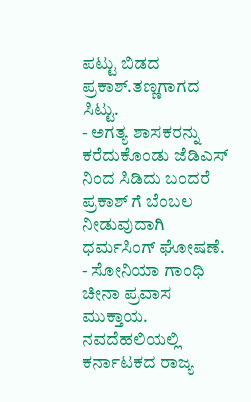ಪಟ್ಟು ಬಿಡದ ಪ್ರಕಾಶ್.ತಣ್ಣಗಾಗದ ಸಿಟ್ಟು.
- ಅಗತ್ಯ ಶಾಸಕರನ್ನು ಕರೆದುಕೊಂಡು ಜೆಡಿಎಸ್ ನಿಂದ ಸಿಡಿದು ಬಂದರೆ ಪ್ರಕಾಶ್ ಗೆ ಬೆಂಬಲ ನೀಡುವುದಾಗಿ ಧರ್ಮಸಿಂಗ್ ಘೋಷಣೆ.
- ಸೋನಿಯಾ ಗಾಂಧಿ ಚೀನಾ ಪ್ರವಾಸ ಮುಕ್ತಾಯ. ನವದೆಹಲಿಯಲ್ಲಿ ಕರ್ನಾಟಕದ ರಾಜ್ಯ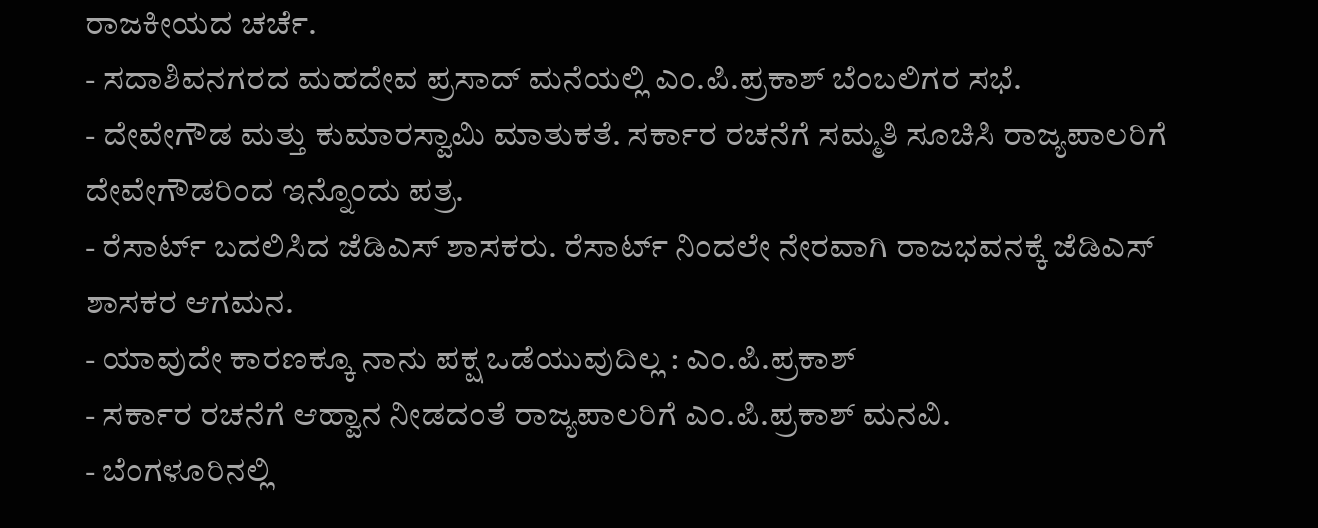ರಾಜಕೀಯದ ಚರ್ಚೆ.
- ಸದಾಶಿವನಗರದ ಮಹದೇವ ಪ್ರಸಾದ್ ಮನೆಯಲ್ಲಿ ಎಂ.ಪಿ.ಪ್ರಕಾಶ್ ಬೆಂಬಲಿಗರ ಸಭೆ.
- ದೇವೇಗೌಡ ಮತ್ತು ಕುಮಾರಸ್ವಾಮಿ ಮಾತುಕತೆ. ಸರ್ಕಾರ ರಚನೆಗೆ ಸಮ್ಮತಿ ಸೂಚಿಸಿ ರಾಜ್ಯಪಾಲರಿಗೆ ದೇವೇಗೌಡರಿಂದ ಇನ್ನೊಂದು ಪತ್ರ.
- ರೆಸಾರ್ಟ್ ಬದಲಿಸಿದ ಜೆಡಿಎಸ್ ಶಾಸಕರು. ರೆಸಾರ್ಟ್ ನಿಂದಲೇ ನೇರವಾಗಿ ರಾಜಭವನಕ್ಕೆ ಜೆಡಿಎಸ್ ಶಾಸಕರ ಆಗಮನ.
- ಯಾವುದೇ ಕಾರಣಕ್ಕೂ ನಾನು ಪಕ್ಷ ಒಡೆಯುವುದಿಲ್ಲ : ಎಂ.ಪಿ.ಪ್ರಕಾಶ್
- ಸರ್ಕಾರ ರಚನೆಗೆ ಆಹ್ವಾನ ನೀಡದಂತೆ ರಾಜ್ಯಪಾಲರಿಗೆ ಎಂ.ಪಿ.ಪ್ರಕಾಶ್ ಮನವಿ.
- ಬೆಂಗಳೂರಿನಲ್ಲಿ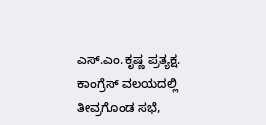ಎಸ್.ಎಂ.ಕೃಷ್ಣ ಪ್ರತ್ಯಕ್ಷ. ಕಾಂಗ್ರೆಸ್ ವಲಯದಲ್ಲಿ ತೀವ್ರಗೊಂಡ ಸಭೆ,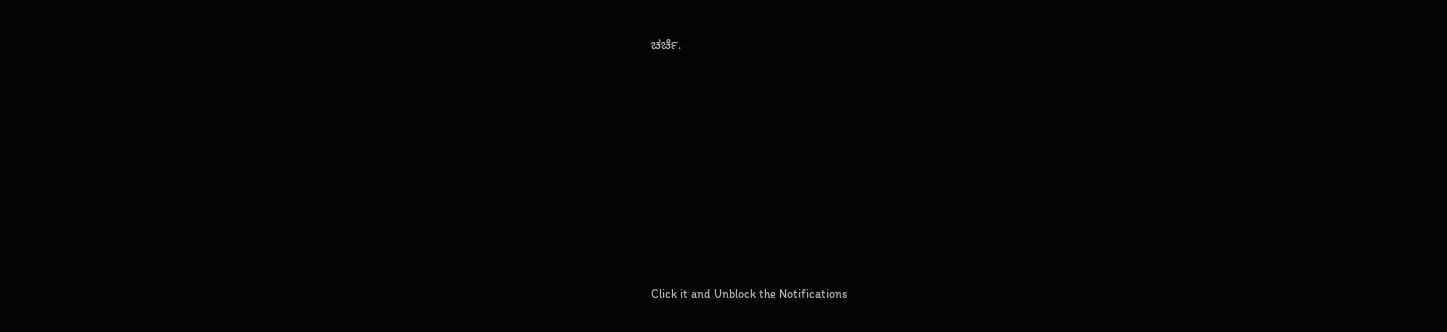ಚರ್ಚೆ.












Click it and Unblock the Notifications